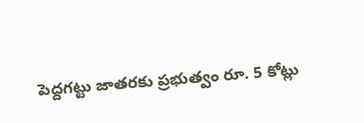పెద్దగట్టు జాతరకు ప్రభుత్వం రూ. 5 కోట్లు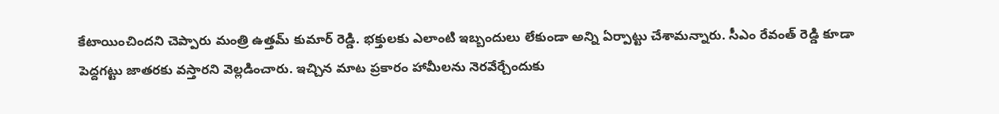కేటాయించిందని చెప్పారు మంత్రి ఉత్తమ్ కుమార్ రెడ్డి. భక్తులకు ఎలాంటి ఇబ్బందులు లేకుండా అన్ని ఏర్పాట్టు చేశామన్నారు. సీఎం రేవంత్ రెడ్డి కూడా పెద్దగట్టు జాతరకు వస్తారని వెల్లడించారు. ఇచ్చిన మాట ప్రకారం హామీలను నెరవేర్చేందుకు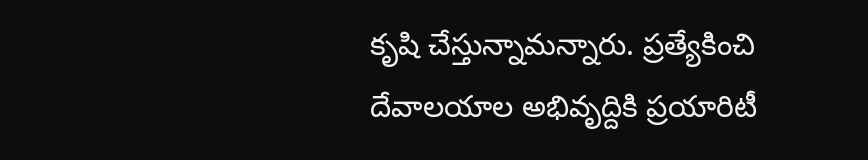కృషి చేస్తున్నామన్నారు. ప్రత్యేకించి దేవాలయాల అభివృద్దికి ప్రయారిటీ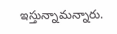ఇస్తున్నామన్నారు.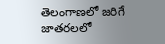తెలంగాణలో జరిగే జాతరలలో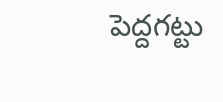పెద్దగట్టు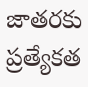జాతరకు ప్రత్యేకత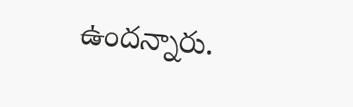ఉందన్నారు.